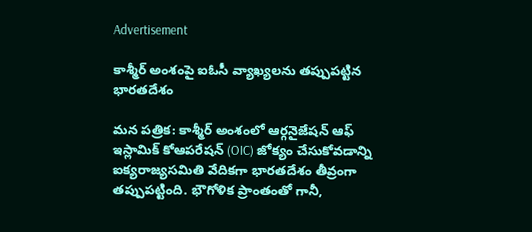Advertisement

కాశ్మీర్ అంశంపై ఐఓసీ వ్యాఖ్యలను తప్పుపట్టిన భారతదేశం

మన పత్రిక: కాశ్మీర్ అంశంలో ఆర్గనైజేషన్ ఆఫ్ ఇస్లామిక్ కోఆపరేషన్ (OIC) జోక్యం చేసుకోవడాన్ని ఐక్యరాజ్యసమితి వేదికగా భారతదేశం తీవ్రంగా తప్పుపట్టింది. భౌగోళిక ప్రాంతంతో గానీ,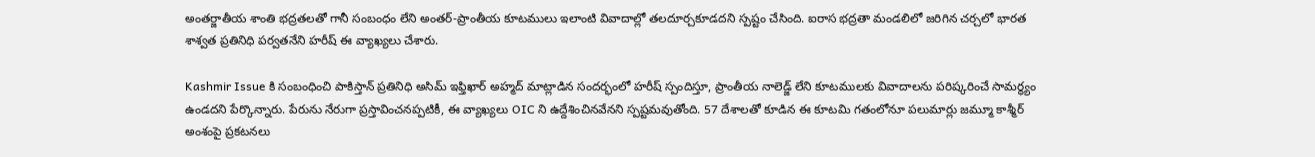అంతర్జాతీయ శాంతి భద్రతలతో గానీ సంబంధం లేని అంతర్-ప్రాంతీయ కూటములు ఇలాంటి వివాదాల్లో తలదూర్చకూడదని స్పష్టం చేసింది. ఐరాస భద్రతా మండలిలో జరిగిన చర్చలో భారత శాశ్వత ప్రతినిధి పర్వతనేని హరీష్ ఈ వ్యాఖ్యలు చేశారు.

Kashmir Issue కి సంబంధించి పాకిస్తాన్ ప్రతినిధి అసిమ్ ఇఫ్తిఖార్ అహ్మద్ మాట్లాడిన సందర్భంలో హరీష్ స్పందిస్తూ, ప్రాంతీయ నాలెడ్జ్ లేని కూటములకు వివాదాలను పరిష్కరించే సామర్థ్యం ఉండదని పేర్కొన్నారు. పేరును నేరుగా ప్రస్తావించనప్పటికీ, ఈ వ్యాఖ్యలు OIC ని ఉద్దేశించినవేనని స్పష్టమవుతోంది. 57 దేశాలతో కూడిన ఈ కూటమి గతంలోనూ పలుమార్లు జమ్మూ కాశ్మీర్ అంశంపై ప్రకటనలు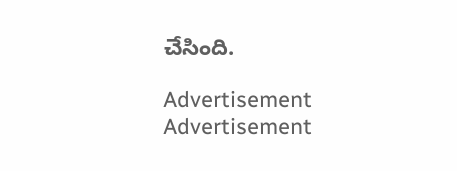చేసింది.

Advertisement
Advertisement